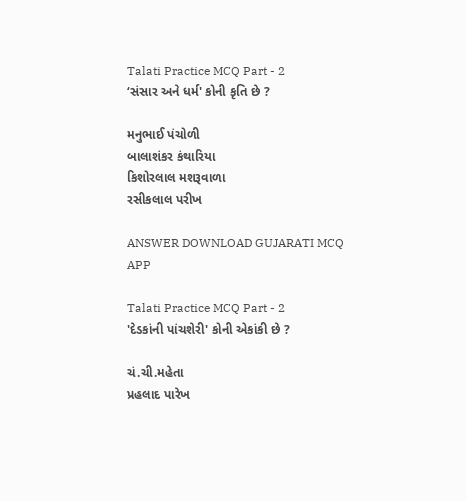Talati Practice MCQ Part - 2
‘સંસાર અને ધર્મ' કોની કૃતિ છે ?

મનુભાઈ પંચોળી
બાલાશંકર કંથારિયા
કિશોરલાલ મશરૂવાળા
રસીકલાલ પરીખ

ANSWER DOWNLOAD GUJARATI MCQ APP

Talati Practice MCQ Part - 2
'દેડકાંની પાંચશેરી' કોની એકાંકી છે ?

ચં.ચી.મહેતા
પ્રહલાદ પારેખ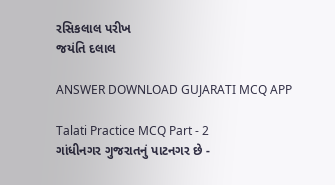રસિકલાલ પરીખ
જયંતિ દલાલ

ANSWER DOWNLOAD GUJARATI MCQ APP

Talati Practice MCQ Part - 2
ગાંધીનગર ગુજરાતનું પાટનગર છે -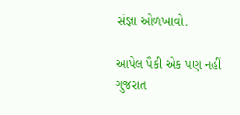સંજ્ઞા ઓળખાવો.

આપેલ પૈકી એક પણ નહીં
ગુજરાત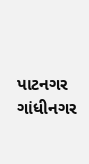પાટનગર
ગાંધીનગર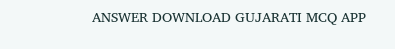ANSWER DOWNLOAD GUJARATI MCQ APP